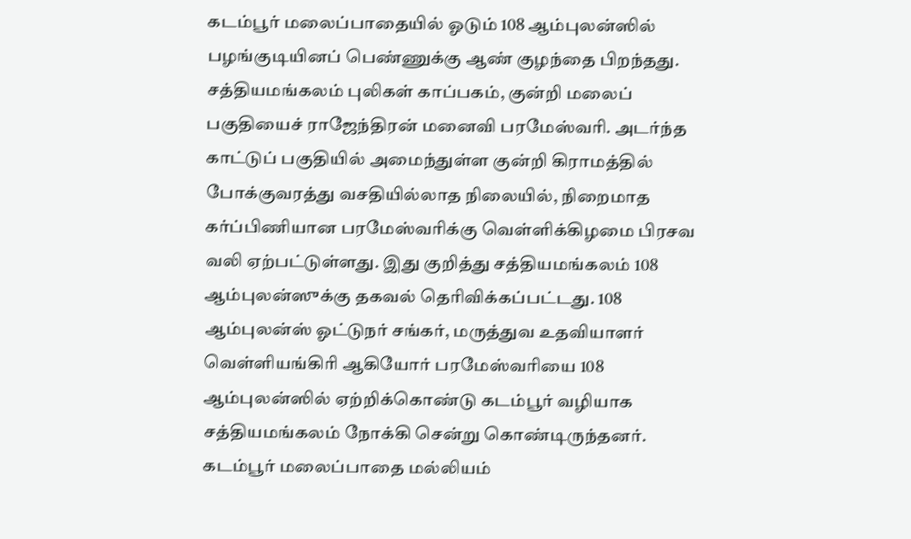கடம்பூர் மலைப்பாதையில் ஓடும் 108 ஆம்புலன்ஸில் பழங்குடியினப் பெண்ணுக்கு ஆண் குழந்தை பிறந்தது.
சத்தியமங்கலம் புலிகள் காப்பகம், குன்றி மலைப் பகுதியைச் ராஜேந்திரன் மனைவி பரமேஸ்வரி. அடர்ந்த காட்டுப் பகுதியில் அமைந்துள்ள குன்றி கிராமத்தில் போக்குவரத்து வசதியில்லாத நிலையில், நிறைமாத கர்ப்பிணியான பரமேஸ்வரிக்கு வெள்ளிக்கிழமை பிரசவ வலி ஏற்பட்டுள்ளது. இது குறித்து சத்தியமங்கலம் 108 ஆம்புலன்ஸுக்கு தகவல் தெரிவிக்கப்பட்டது. 108 ஆம்புலன்ஸ் ஓட்டுநர் சங்கர், மருத்துவ உதவியாளர் வெள்ளியங்கிரி ஆகியோர் பரமேஸ்வரியை 108 ஆம்புலன்ஸில் ஏற்றிக்கொண்டு கடம்பூர் வழியாக சத்தியமங்கலம் நோக்கி சென்று கொண்டிருந்தனர். கடம்பூர் மலைப்பாதை மல்லியம்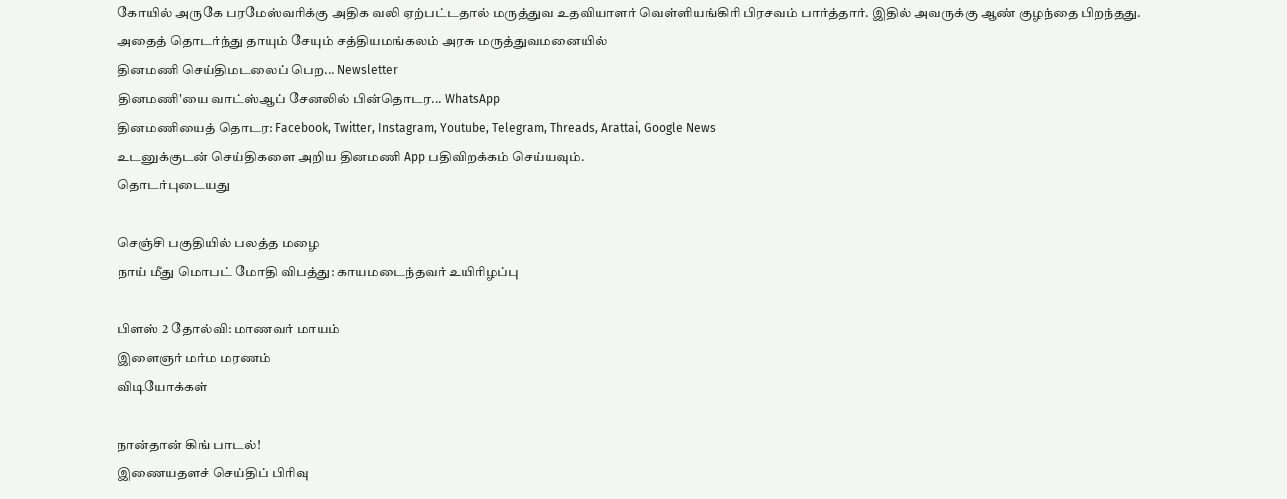கோயில் அருகே பரமேஸ்வரிக்கு அதிக வலி ஏற்பட்டதால் மருத்துவ உதவியாளர் வெள்ளியங்கிரி பிரசவம் பார்த்தார். இதில் அவருக்கு ஆண் குழந்தை பிறந்தது. அதைத் தொடர்ந்து தாயும் சேயும் சத்தியமங்கலம் அரசு மருத்துவமனையில்
தினமணி செய்திமடலைப் பெற... Newsletter
தினமணி'யை வாட்ஸ்ஆப் சேனலில் பின்தொடர... WhatsApp
தினமணியைத் தொடர: Facebook, Twitter, Instagram, Youtube, Telegram, Threads, Arattai, Google News
உடனுக்குடன் செய்திகளை அறிய தினமணி App பதிவிறக்கம் செய்யவும்.
தொடர்புடையது

செஞ்சி பகுதியில் பலத்த மழை
நாய் மீது மொபட் மோதி விபத்து: காயமடைந்தவர் உயிரிழப்பு

பிளஸ் 2 தோல்வி: மாணவர் மாயம்
இளைஞர் மர்ம மரணம்
விடியோக்கள்

நான்தான் கிங் பாடல்!
இணையதளச் செய்திப் பிரிவு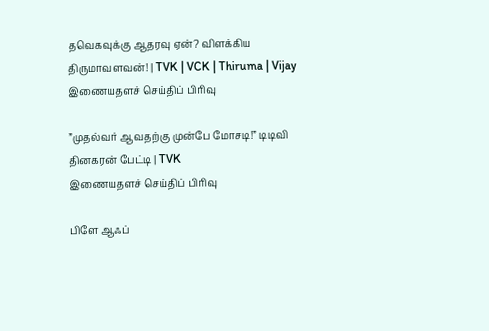தவெகவுக்கு ஆதரவு ஏன்? விளக்கிய திருமாவளவன்! | TVK | VCK | Thiruma | Vijay
இணையதளச் செய்திப் பிரிவு

”முதல்வர் ஆவதற்கு முன்பே மோசடி!” டிடிவி தினகரன் பேட்டி | TVK
இணையதளச் செய்திப் பிரிவு

பிளே ஆஃப்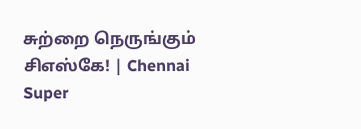சுற்றை நெருங்கும் சிஎஸ்கே! | Chennai Super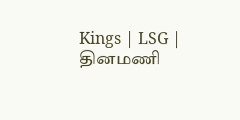Kings | LSG |
தினமணி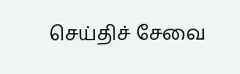செய்திச் சேவை